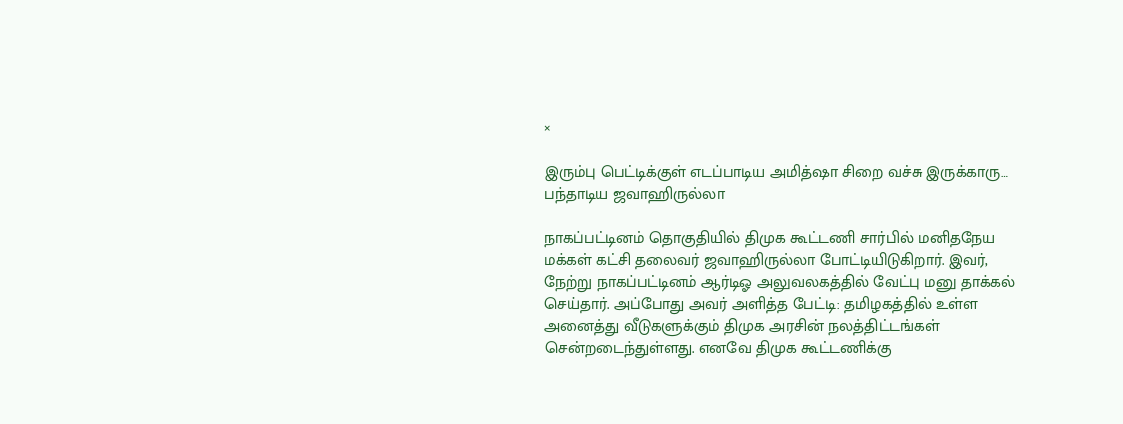×

இரும்பு பெட்டிக்குள் எடப்பாடிய அமித்ஷா சிறை வச்சு இருக்காரு… பந்தாடிய ஜவாஹிருல்லா

நாகப்பட்டினம் தொகுதியில் திமுக கூட்டணி சார்பில் மனிதநேய மக்கள் கட்சி தலைவர் ஜவாஹிருல்லா போட்டியிடுகிறார். இவர், நேற்று நாகப்பட்டினம் ஆர்டிஓ அலுவலகத்தில் வேட்பு மனு தாக்கல் செய்தார். அப்போது அவர் அளித்த பேட்டி: தமிழகத்தில் உள்ள அனைத்து வீடுகளுக்கும் திமுக அரசின் நலத்திட்டங்கள் சென்றடைந்துள்ளது. எனவே திமுக கூட்டணிக்கு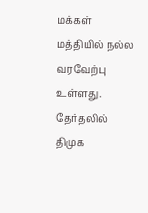மக்கள் மத்தியில் நல்ல வரவேற்பு உள்ளது. தேர்தலில் திமுக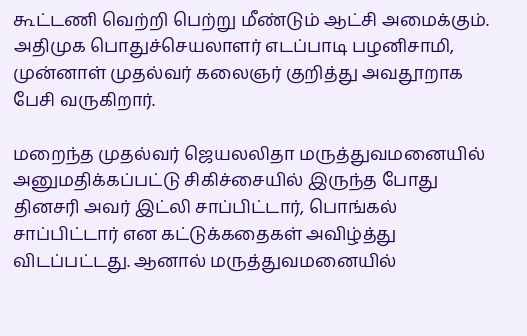கூட்டணி வெற்றி பெற்று மீண்டும் ஆட்சி அமைக்கும். அதிமுக பொதுச்செயலாளர் எடப்பாடி பழனிசாமி, முன்னாள் முதல்வர் கலைஞர் குறித்து அவதூறாக பேசி வருகிறார்.

மறைந்த முதல்வர் ஜெயலலிதா மருத்துவமனையில் அனுமதிக்கப்பட்டு சிகிச்சையில் இருந்த போது தினசரி அவர் இட்லி சாப்பிட்டார், பொங்கல் சாப்பிட்டார் என கட்டுக்கதைகள் அவிழ்த்து விடப்பட்டது. ஆனால் மருத்துவமனையில்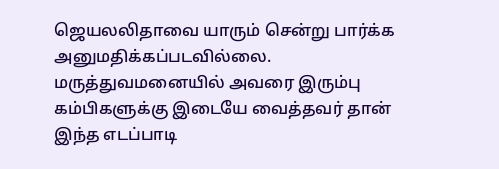ஜெயலலிதாவை யாரும் சென்று பார்க்க அனுமதிக்கப்படவில்லை. மருத்துவமனையில் அவரை இரும்பு கம்பிகளுக்கு இடையே வைத்தவர் தான் இந்த எடப்பாடி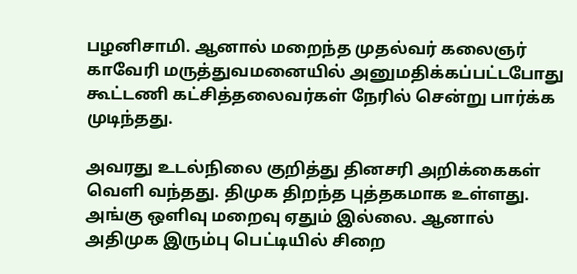பழனிசாமி. ஆனால் மறைந்த முதல்வர் கலைஞர் காவேரி மருத்துவமனையில் அனுமதிக்கப்பட்டபோது கூட்டணி கட்சித்தலைவர்கள் நேரில் சென்று பார்க்க முடிந்தது.

அவரது உடல்நிலை குறித்து தினசரி அறிக்கைகள் வெளி வந்தது. திமுக திறந்த புத்தகமாக உள்ளது. அங்கு ஒளிவு மறைவு ஏதும் இல்லை. ஆனால் அதிமுக இரும்பு பெட்டியில் சிறை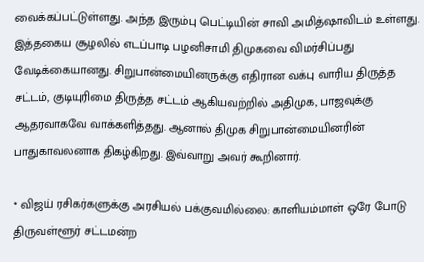வைக்கப்பட்டுள்ளது. அந்த இரும்பு பெட்டியின் சாவி அமித்ஷாவிடம் உள்ளது. இத்தகைய சூழலில் எடப்பாடி பழனிசாமி திமுகவை விமர்சிப்பது வேடிக்கையானது. சிறுபான்மையினருக்கு எதிரான வக்பு வாரிய திருத்த சட்டம், குடியுரிமை திருத்த சட்டம் ஆகியவற்றில் அதிமுக, பாஜவுக்கு ஆதரவாகவே வாக்களித்தது. ஆனால் திமுக சிறுபான்மையினரின் பாதுகாவலனாக திகழ்கிறது. இவ்வாறு அவர் கூறினார்.

* விஜய் ரசிகர்களுக்கு அரசியல் பக்குவமில்லை: காளியம்மாள் ஒரே போடு
திருவள்ளூர் சட்டமன்ற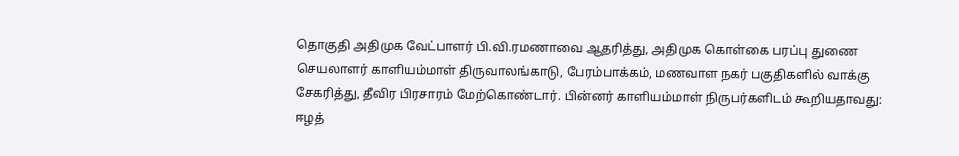தொகுதி அதிமுக வேட்பாளர் பி.வி.ரமணாவை ஆதரித்து, அதிமுக கொள்கை பரப்பு துணை செயலாளர் காளியம்மாள் திருவாலங்காடு, பேரம்பாக்கம், மணவாள நகர் பகுதிகளில் வாக்கு சேகரித்து, தீவிர பிரசாரம் மேற்கொண்டார். பின்னர் காளியம்மாள் நிருபர்களிடம் கூறியதாவது: ஈழத்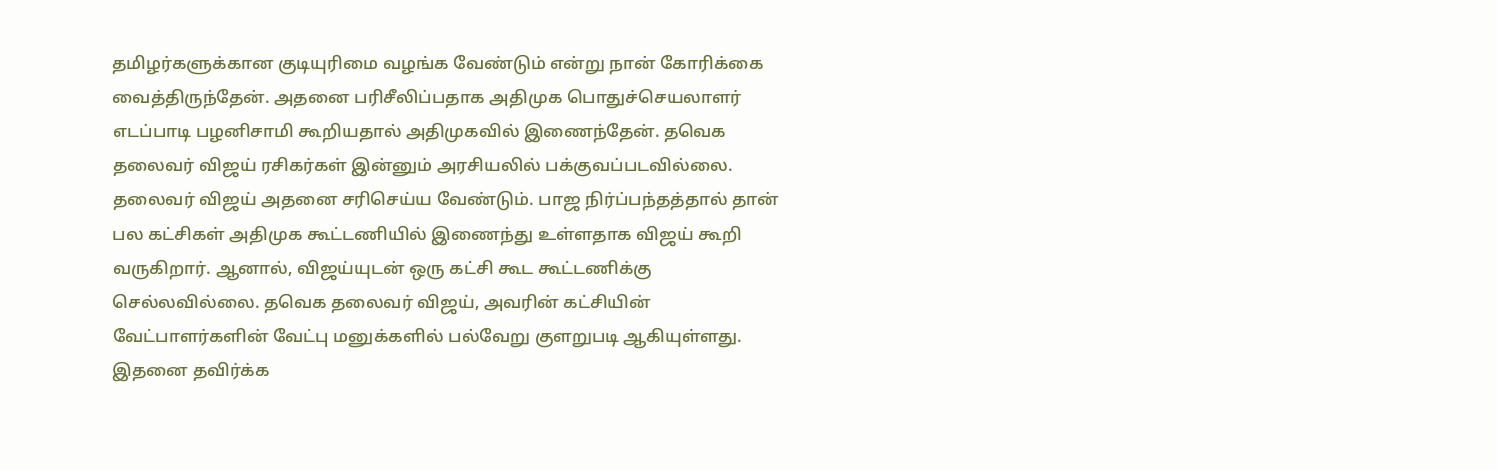தமிழர்களுக்கான குடியுரிமை வழங்க வேண்டும் என்று நான் கோரிக்கை வைத்திருந்தேன். அதனை பரிசீலிப்பதாக அதிமுக பொதுச்செயலாளர் எடப்பாடி பழனிசாமி கூறியதால் அதிமுகவில் இணைந்தேன். தவெக தலைவர் விஜய் ரசிகர்கள் இன்னும் அரசியலில் பக்குவப்படவில்லை. தலைவர் விஜய் அதனை சரிசெய்ய வேண்டும். பாஜ நிர்ப்பந்தத்தால் தான் பல கட்சிகள் அதிமுக கூட்டணியில் இணைந்து உள்ளதாக விஜய் கூறி வருகிறார். ஆனால், விஜய்யுடன் ஒரு கட்சி கூட கூட்டணிக்கு செல்லவில்லை. தவெக தலைவர் விஜய், அவரின் கட்சியின் வேட்பாளர்களின் வேட்பு மனுக்களில் பல்வேறு குளறுபடி ஆகியுள்ளது. இதனை தவிர்க்க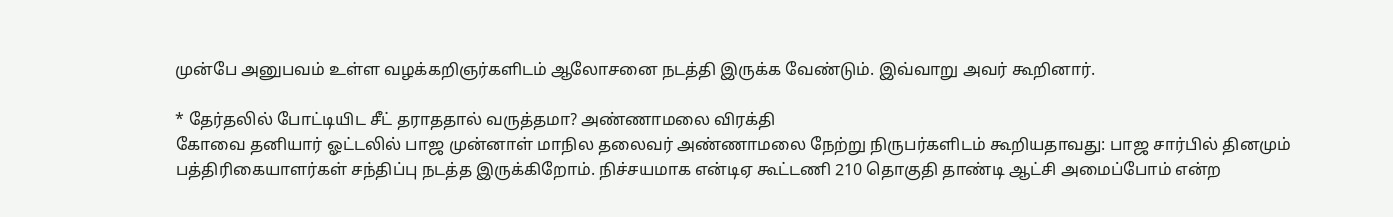முன்பே அனுபவம் உள்ள வழக்கறிஞர்களிடம் ஆலோசனை நடத்தி இருக்க வேண்டும். இவ்வாறு அவர் கூறினார்.

* தேர்தலில் போட்டியிட சீட் தராததால் வருத்தமா? அண்ணாமலை விரக்தி
கோவை தனியார் ஓட்டலில் பாஜ முன்னாள் மாநில தலைவர் அண்ணாமலை நேற்று நிருபர்களிடம் கூறியதாவது: பாஜ சார்பில் தினமும் பத்திரிகையாளர்கள் சந்திப்பு நடத்த இருக்கிறோம். நிச்சயமாக என்டிஏ கூட்டணி 210 தொகுதி தாண்டி ஆட்சி அமைப்போம் என்ற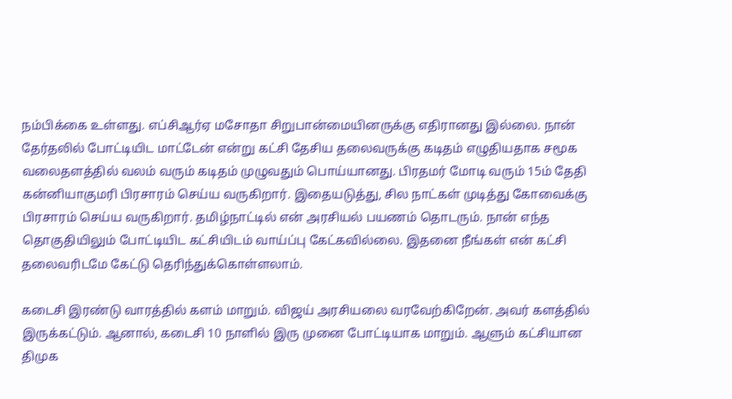நம்பிக்கை உள்ளது. எப்சிஆர்ஏ மசோதா சிறுபான்மையினருக்கு எதிரானது இல்லை. நான் தேர்தலில் போட்டியிட மாட்டேன் என்று கட்சி தேசிய தலைவருக்கு கடிதம் எழுதியதாக சமூக வலைதளத்தில் வலம் வரும் கடிதம் முழுவதும் பொய்யானது. பிரதமர் மோடி வரும் 15ம் தேதி கன்னியாகுமரி பிரசாரம் செய்ய வருகிறார். இதையடுத்து, சில நாட்கள் முடித்து கோவைக்கு பிரசாரம் செய்ய வருகிறார். தமிழ்நாட்டில் என் அரசியல் பயணம் தொடரும். நான் எந்த தொகுதியிலும் போட்டியிட கட்சியிடம் வாய்ப்பு கேட்கவில்லை. இதனை நீங்கள் என் கட்சி தலைவரிடமே கேட்டு தெரிந்துக்கொள்ளலாம்.

கடைசி இரண்டு வாரத்தில் களம் மாறும். விஜய் அரசியலை வரவேற்கிறேன். அவர் களத்தில் இருக்கட்டும். ஆனால், கடைசி 10 நாளில் இரு முனை போட்டியாக மாறும். ஆளும் கட்சியான திமுக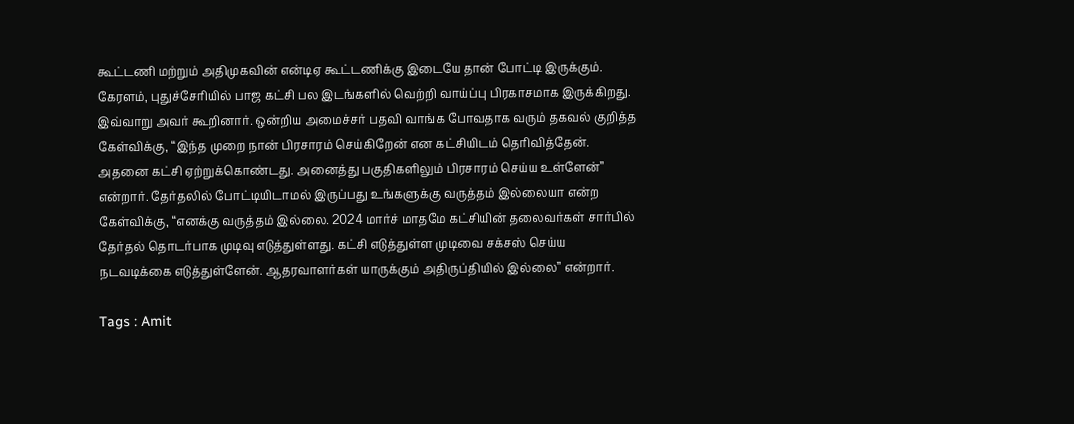கூட்டணி மற்றும் அதிமுகவின் என்டிஏ கூட்டணிக்கு இடையே தான் போட்டி இருக்கும். கேரளம், புதுச்சேரியில் பாஜ கட்சி பல இடங்களில் வெற்றி வாய்ப்பு பிரகாசமாக இருக்கிறது. இவ்வாறு அவர் கூறினார். ஒன்றிய அமைச்சர் பதவி வாங்க போவதாக வரும் தகவல் குறித்த கேள்விக்கு, ‘‘இந்த முறை நான் பிரசாரம் செய்கிறேன் என கட்சியிடம் தெரிவித்தேன். அதனை கட்சி ஏற்றுக்கொண்டது. அனைத்து பகுதிகளிலும் பிரசாரம் செய்ய உள்ளேன்’’ என்றார். தேர்தலில் போட்டியிடாமல் இருப்பது உங்களுக்கு வருத்தம் இல்லையா என்ற கேள்விக்கு, ‘‘எனக்கு வருத்தம் இல்லை. 2024 மார்ச் மாதமே கட்சியின் தலைவர்கள் சார்பில் தேர்தல் தொடர்பாக முடிவு எடுத்துள்ளது. கட்சி எடுத்துள்ள முடிவை சக்சஸ் செய்ய நடவடிக்கை எடுத்துள்ளேன். ஆதரவாளர்கள் யாருக்கும் அதிருப்தியில் இல்லை’’ என்றார்.

Tags : Amit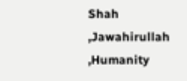Shah ,Jawahirullah ,Humanity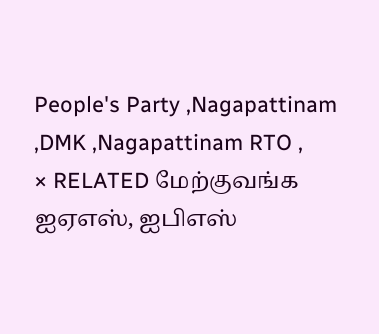People's Party ,Nagapattinam ,DMK ,Nagapattinam RTO ,
× RELATED மேற்குவங்க ஐஏஎஸ், ஐபிஎஸ்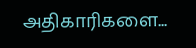அதிகாரிகளை...